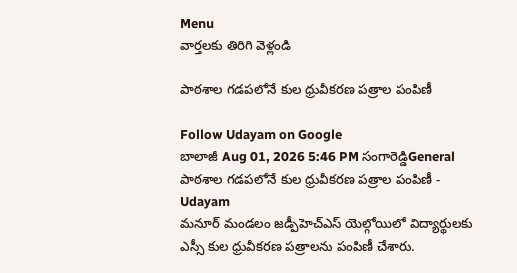Menu
వార్తలకు తిరిగి వెళ్లండి

పాఠశాల గడపలోనే కుల ధ్రువీకరణ పత్రాల పంపిణీ

Follow Udayam on Google
బాలాజీ Aug 01, 2026 5:46 PM సంగారెడ్డిGeneral
పాఠశాల గడపలోనే కుల ధ్రువీకరణ పత్రాల పంపిణీ - Udayam
మనూర్ మండలం జడ్పీహెచ్‌ఎస్ యెల్గోయిలో విద్యార్థులకు ఎస్సీ కుల ధ్రువీకరణ పత్రాలను పంపిణీ చేశారు.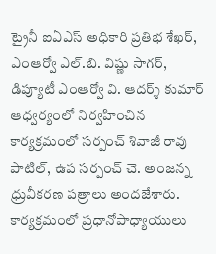ట్రైనీ ఐఏఎస్ అధికారి ప్రతిభ శేఖర్, ఎంఆర్వో ఎల్.బి. విష్ణు సాగర్, డిప్యూటీ ఎంఆర్వో వి. ఆదర్శ్ కుమార్ ఆధ్వర్యంలో నిర్వహించిన కార్యక్రమంలో సర్పంచ్ శివాజీ రావు పాటిల్, ఉప సర్పంచ్ చె. అంజన్న ధ్రువీకరణ పత్రాలు అందజేశారు. కార్యక్రమంలో ప్రధానోపాధ్యాయులు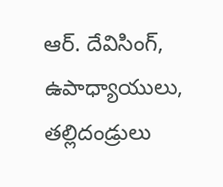ఆర్. దేవిసింగ్, ఉపాధ్యాయులు, తల్లిదండ్రులు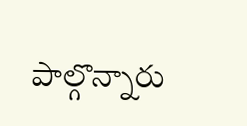పాల్గొన్నారు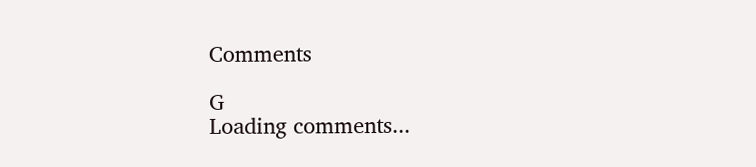Comments

G
Loading comments...